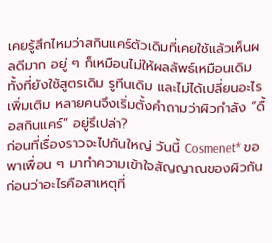เคยรู้สึกไหมว่าสกินแคร์ตัวเดิมที่เคยใช้แล้วเห็นผลดีมาก อยู่ ๆ ก็เหมือนไม่ให้ผลลัพธ์เหมือนเดิม ทั้งที่ยังใช้สูตรเดิม รูทีนเดิม และไม่ได้เปลี่ยนอะไรเพิ่มเติม หลายคนจึงเริ่มตั้งคำถามว่าผิวกำลัง “ดื้อสกินแคร์” อยู่รึเปล่า?
ก่อนที่เรื่องราวจะไปกันใหญ่ วันนี้ Cosmenet* ขอพาเพื่อน ๆ มาทำความเข้าใจสัญญาณของผิวกันก่อนว่าอะไรคือสาเหตุที่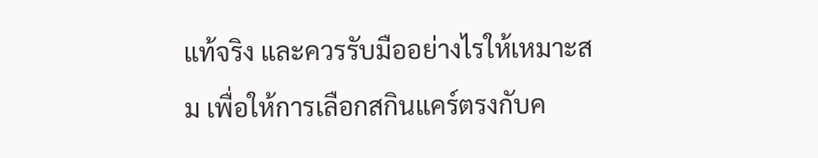แท้จริง และควรรับมืออย่างไรให้เหมาะสม เพื่อให้การเลือกสกินแคร์ตรงกับค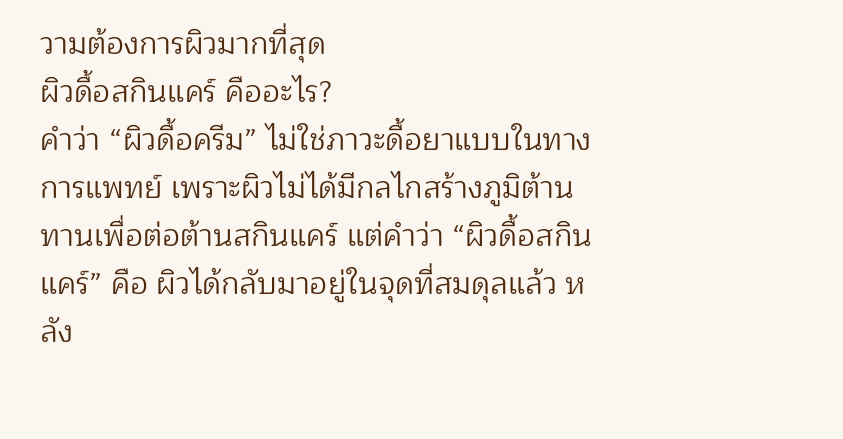วามต้องการผิวมากที่สุด
ผิวดื้อสกินแคร์ คืออะไร?
คำว่า “ผิวดื้อครีม” ไม่ใช่ภาวะดื้อยาแบบในทางการแพทย์ เพราะผิวไม่ได้มีกลไกสร้างภูมิต้านทานเพื่อต่อต้านสกินแคร์ แต่คำว่า “ผิวดื้อสกินแคร์” คือ ผิวได้กลับมาอยู่ในจุดที่สมดุลแล้ว หลัง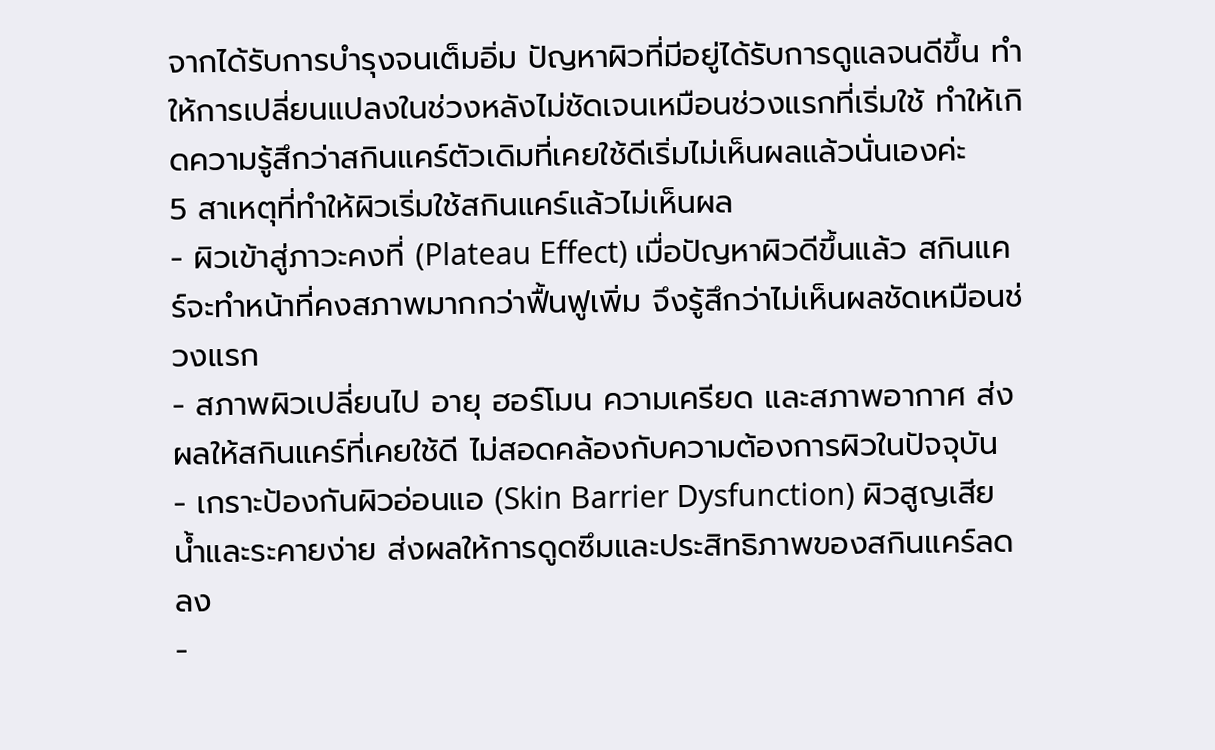จากได้รับการบำรุงจนเต็มอิ่ม ปัญหาผิวที่มีอยู่ได้รับการดูแลจนดีขึ้น ทำให้การเปลี่ยนแปลงในช่วงหลังไม่ชัดเจนเหมือนช่วงแรกที่เริ่มใช้ ทำให้เกิดความรู้สึกว่าสกินแคร์ตัวเดิมที่เคยใช้ดีเริ่มไม่เห็นผลแล้วนั่นเองค่ะ
5 สาเหตุที่ทำให้ผิวเริ่มใช้สกินแคร์แล้วไม่เห็นผล
- ผิวเข้าสู่ภาวะคงที่ (Plateau Effect) เมื่อปัญหาผิวดีขึ้นแล้ว สกินแคร์จะทำหน้าที่คงสภาพมากกว่าฟื้นฟูเพิ่ม จึงรู้สึกว่าไม่เห็นผลชัดเหมือนช่วงแรก
- สภาพผิวเปลี่ยนไป อายุ ฮอร์โมน ความเครียด และสภาพอากาศ ส่งผลให้สกินแคร์ที่เคยใช้ดี ไม่สอดคล้องกับความต้องการผิวในปัจจุบัน
- เกราะป้องกันผิวอ่อนแอ (Skin Barrier Dysfunction) ผิวสูญเสียน้ำและระคายง่าย ส่งผลให้การดูดซึมและประสิทธิภาพของสกินแคร์ลดลง
-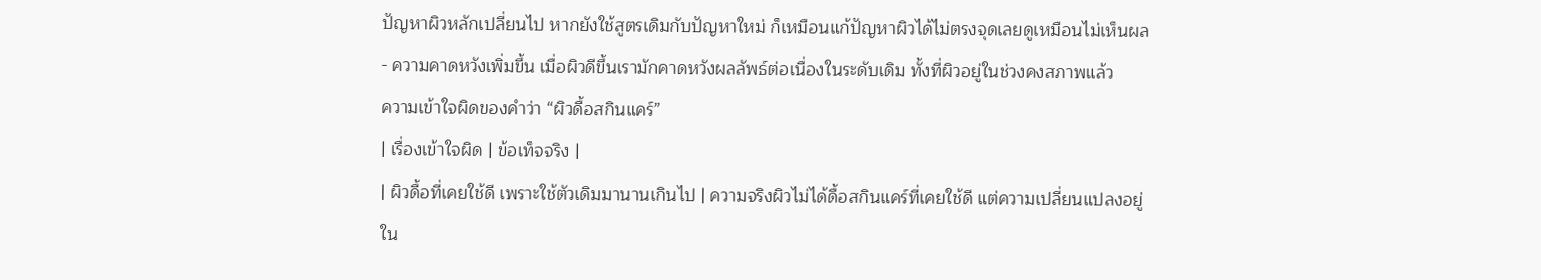ปัญหาผิวหลักเปลี่ยนไป หากยังใช้สูตรเดิมกับปัญหาใหม่ ก็เหมือนแก้ปัญหาผิวได้ไม่ตรงจุดเลยดูเหมือนไม่เห็นผล
- ความคาดหวังเพิ่มขึ้น เมื่อผิวดีขึ้นเรามักคาดหวังผลลัพธ์ต่อเนื่องในระดับเดิม ทั้งที่ผิวอยู่ในช่วงคงสภาพแล้ว
ความเข้าใจผิดของคำว่า “ผิวดื้อสกินแคร์”
| เรื่องเข้าใจผิด | ข้อเท็จจริง |
| ผิวดื้อที่เคยใช้ดี เพราะใช้ตัวเดิมมานานเกินไป | ความจริงผิวไม่ได้ดื้อสกินแคร์ที่เคยใช้ดี แต่ความเปลี่ยนแปลงอยู่ใน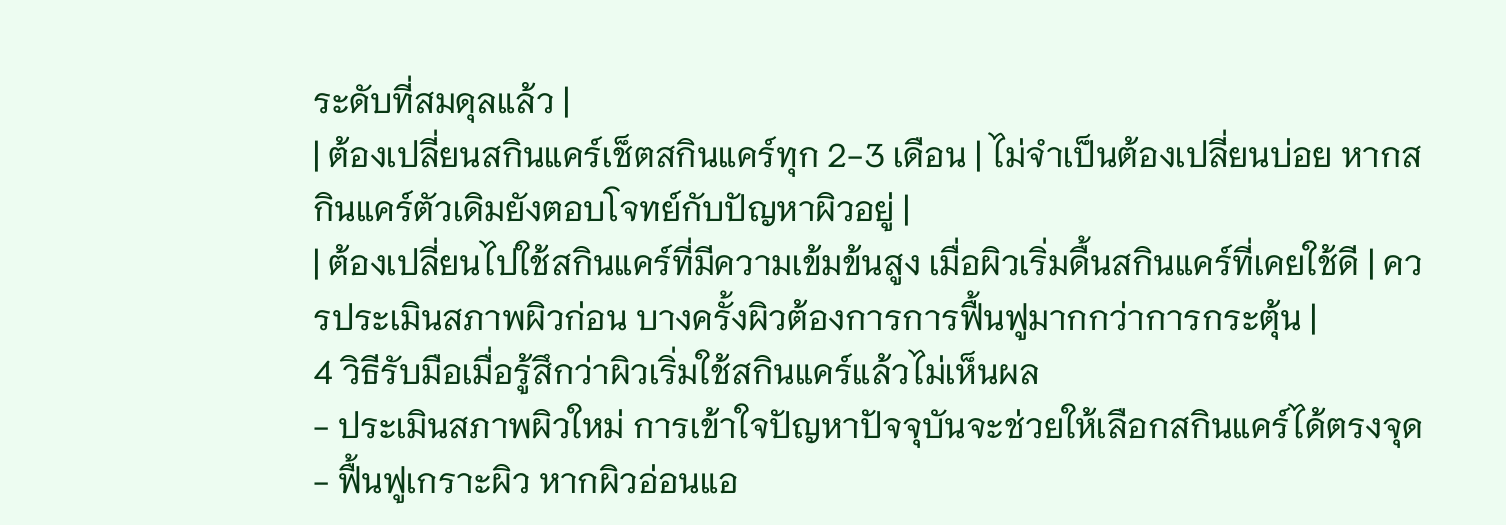ระดับที่สมดุลแล้ว |
| ต้องเปลี่ยนสกินแคร์เช็ตสกินแคร์ทุก 2-3 เดือน | ไม่จำเป็นต้องเปลี่ยนบ่อย หากสกินแคร์ตัวเดิมยังตอบโจทย์กับปัญหาผิวอยู่ |
| ต้องเปลี่ยนไปใช้สกินแคร์ที่มีความเข้มข้นสูง เมื่อผิวเริ่มดื้นสกินแคร์ที่เคยใช้ดี | ควรประเมินสภาพผิวก่อน บางครั้งผิวต้องการการฟื้นฟูมากกว่าการกระตุ้น |
4 วิธีรับมือเมื่อรู้สึกว่าผิวเริ่มใช้สกินแคร์แล้วไม่เห็นผล
- ประเมินสภาพผิวใหม่ การเข้าใจปัญหาปัจจุบันจะช่วยให้เลือกสกินแคร์ได้ตรงจุด
- ฟื้นฟูเกราะผิว หากผิวอ่อนแอ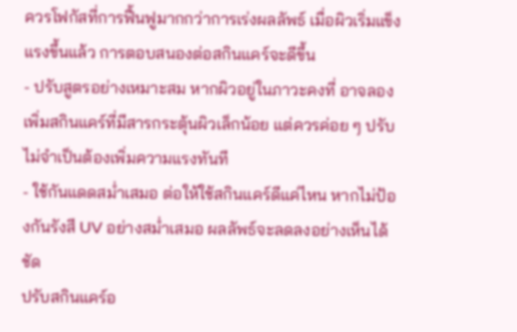ควรโฟกัสที่การฟื้นฟูมากกว่าการเร่งผลลัพธ์ เมื่อผิวเริ่มแข็งแรงขึ้นแล้ว การตอบสนองต่อสกินแคร์จะดีขึ้น
- ปรับสูตรอย่างเหมาะสม หากผิวอยู่ในภาวะคงที่ อาจลองเพิ่มสกินแคร์ที่มีสารกระตุ้นผิวเล็กน้อย แต่ควรค่อย ๆ ปรับ ไม่จำเป็นต้องเพิ่มความแรงทันที
- ใช้กันแดดสม่ำเสมอ ต่อให้ใช้สกินแคร์ดีแค่ไหน หากไม่ป้องกันรังสี UV อย่างสม่ำเสมอ ผลลัพธ์จะลดลงอย่างเห็นได้ชัด
ปรับสกินแคร์อ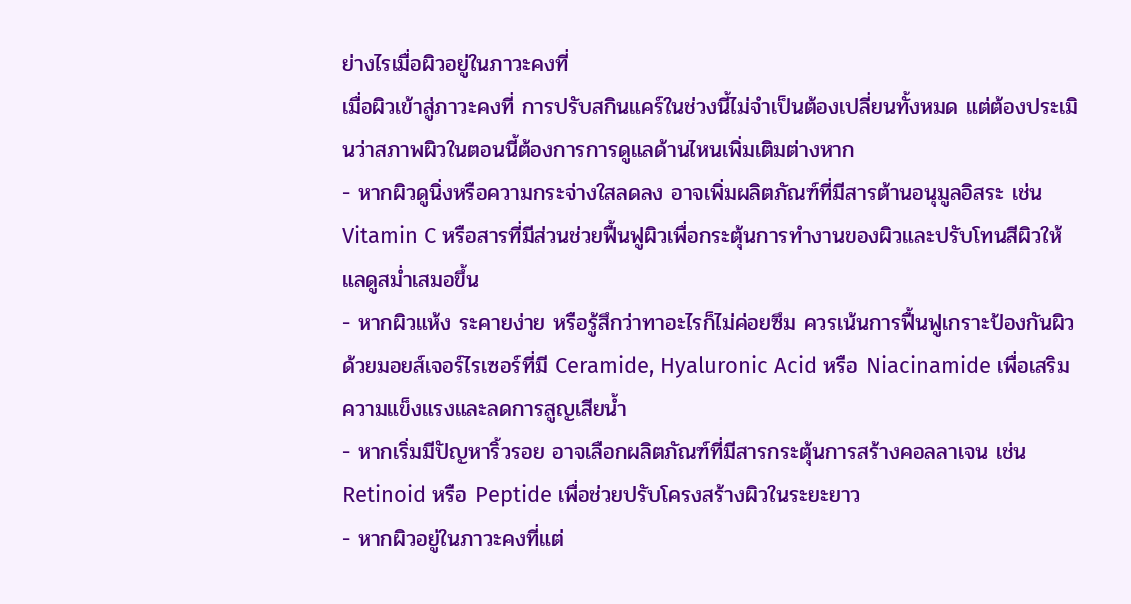ย่างไรเมื่อผิวอยู่ในภาวะคงที่
เมื่อผิวเข้าสู่ภาวะคงที่ การปรับสกินแคร์ในช่วงนี้ไม่จำเป็นต้องเปลี่ยนทั้งหมด แต่ต้องประเมินว่าสภาพผิวในตอนนี้ต้องการการดูแลด้านไหนเพิ่มเติมต่างหาก
- หากผิวดูนิ่งหรือความกระจ่างใสลดลง อาจเพิ่มผลิตภัณฑ์ที่มีสารต้านอนุมูลอิสระ เช่น Vitamin C หรือสารที่มีส่วนช่วยฟื้นฟูผิวเพื่อกระตุ้นการทำงานของผิวและปรับโทนสีผิวให้แลดูสม่ำเสมอขึ้น
- หากผิวแห้ง ระคายง่าย หรือรู้สึกว่าทาอะไรก็ไม่ค่อยซึม ควรเน้นการฟื้นฟูเกราะป้องกันผิวด้วยมอยส์เจอร์ไรเซอร์ที่มี Ceramide, Hyaluronic Acid หรือ Niacinamide เพื่อเสริมความแข็งแรงและลดการสูญเสียน้ำ
- หากเริ่มมีปัญหาริ้วรอย อาจเลือกผลิตภัณฑ์ที่มีสารกระตุ้นการสร้างคอลลาเจน เช่น Retinoid หรือ Peptide เพื่อช่วยปรับโครงสร้างผิวในระยะยาว
- หากผิวอยู่ในภาวะคงที่แต่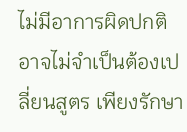ไม่มีอาการผิดปกติ อาจไม่จำเป็นต้องเปลี่ยนสูตร เพียงรักษา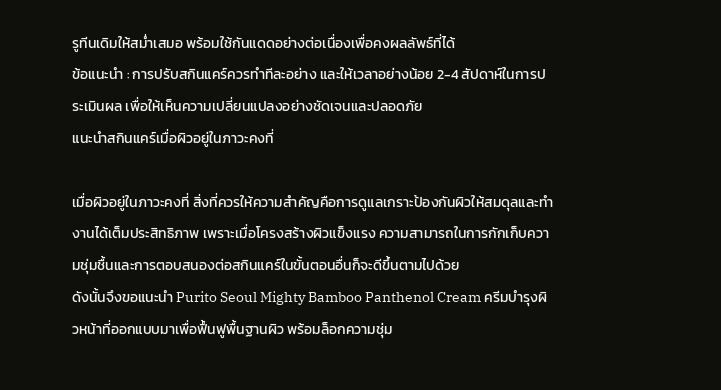รูทีนเดิมให้สม่ำเสมอ พร้อมใช้กันแดดอย่างต่อเนื่องเพื่อคงผลลัพธ์ที่ได้
ข้อแนะนำ : การปรับสกินแคร์ควรทำทีละอย่าง และให้เวลาอย่างน้อย 2-4 สัปดาห์ในการประเมินผล เพื่อให้เห็นความเปลี่ยนแปลงอย่างชัดเจนและปลอดภัย
แนะนำสกินแคร์เมื่อผิวอยู่ในภาวะคงที่

เมื่อผิวอยู่ในภาวะคงที่ สิ่งที่ควรให้ความสำคัญคือการดูแลเกราะป้องกันผิวให้สมดุลและทำงานได้เต็มประสิทธิภาพ เพราะเมื่อโครงสร้างผิวแข็งแรง ความสามารถในการกักเก็บความชุ่มชื้นและการตอบสนองต่อสกินแคร์ในขั้นตอนอื่นก็จะดีขึ้นตามไปด้วย
ดังนั้นจึงขอแนะนำ Purito Seoul Mighty Bamboo Panthenol Cream ครีมบำรุงผิวหน้าที่ออกแบบมาเพื่อฟื้นฟูพื้นฐานผิว พร้อมล็อกความชุ่ม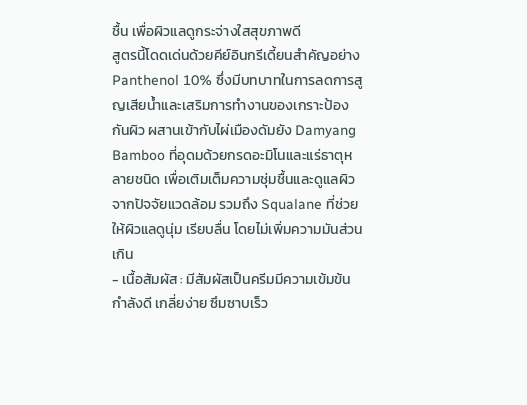ชื้น เพื่อผิวแลดูกระจ่างใสสุขภาพดี
สูตรนี้โดดเด่นด้วยคีย์อินกรีเดี้ยนสำคัญอย่าง Panthenol 10% ซึ่งมีบทบาทในการลดการสูญเสียน้ำและเสริมการทำงานของเกราะป้องกันผิว ผสานเข้ากับไผ่เมืองดัมยัง Damyang Bamboo ที่อุดมด้วยกรดอะมิโนและแร่ธาตุหลายชนิด เพื่อเติมเต็มความชุ่มชื้นและดูแลผิวจากปัจจัยแวดล้อม รวมถึง Squalane ที่ช่วยให้ผิวแลดูนุ่ม เรียบลื่น โดยไม่เพิ่มความมันส่วนเกิน
- เนื้อสัมผัส : มีสัมผัสเป็นครีมมีความเข้มข้นกำลังดี เกลี่ยง่าย ซึมซาบเร็ว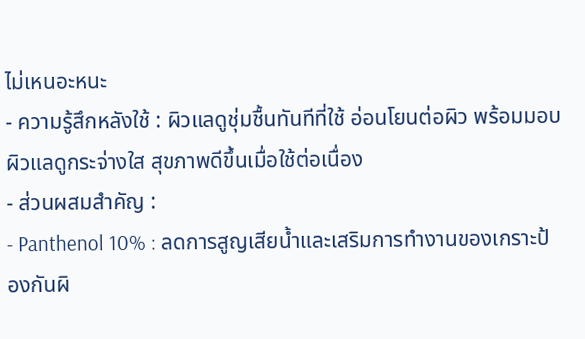ไม่เหนอะหนะ
- ความรู้สึกหลังใช้ : ผิวแลดูชุ่มชื้นทันทีที่ใช้ อ่อนโยนต่อผิว พร้อมมอบผิวแลดูกระจ่างใส สุขภาพดีขึ้นเมื่อใช้ต่อเนื่อง
- ส่วนผสมสำคัญ :
- Panthenol 10% : ลดการสูญเสียน้ำและเสริมการทำงานของเกราะป้องกันผิ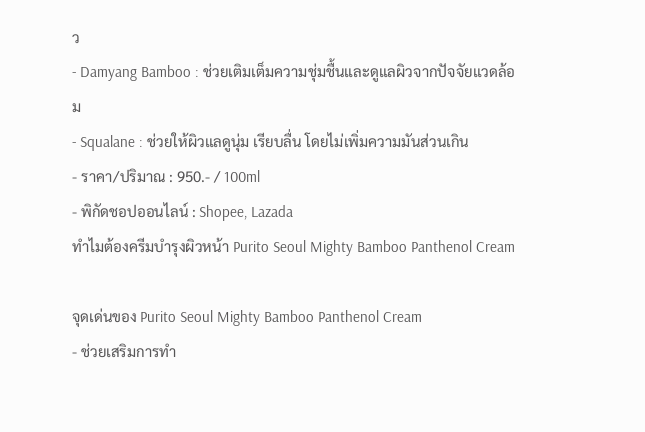ว
- Damyang Bamboo : ช่วยเติมเต็มความชุ่มชื้นและดูแลผิวจากปัจจัยแวดล้อม
- Squalane : ช่วยให้ผิวแลดูนุ่ม เรียบลื่น โดยไม่เพิ่มความมันส่วนเกิน
- ราคา/ปริมาณ : 950.- / 100ml
- พิกัดชอปออนไลน์ : Shopee, Lazada
ทำไมต้องครีมบำรุงผิวหน้า Purito Seoul Mighty Bamboo Panthenol Cream

จุดเด่นของ Purito Seoul Mighty Bamboo Panthenol Cream
- ช่วยเสริมการทำ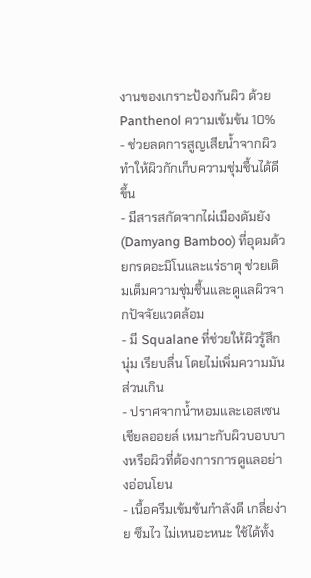งานของเกราะป้องกันผิว ด้วย Panthenol ความเข้มข้น 10%
- ช่วยลดการสูญเสียน้ำจากผิว ทำให้ผิวกักเก็บความชุ่มชื้นได้ดีขึ้น
- มีสารสกัดจากไผ่เมืองดัมยัง (Damyang Bamboo) ที่อุดมด้วยกรดอะมิโนและแร่ธาตุ ช่วยเติมเต็มความชุ่มชื้นและดูแลผิวจากปัจจัยแวดล้อม
- มี Squalane ที่ช่วยให้ผิวรู้สึกนุ่ม เรียบลื่น โดยไม่เพิ่มความมันส่วนเกิน
- ปราศจากน้ำหอมและเอสเซนเชียลออยล์ เหมาะกับผิวบอบบางหรือผิวที่ต้องการการดูแลอย่างอ่อนโยน
- เนื้อครีมเข้มข้นกำลังดี เกลี่ยง่าย ซึมไว ไม่เหนอะหนะ ใช้ได้ทั้ง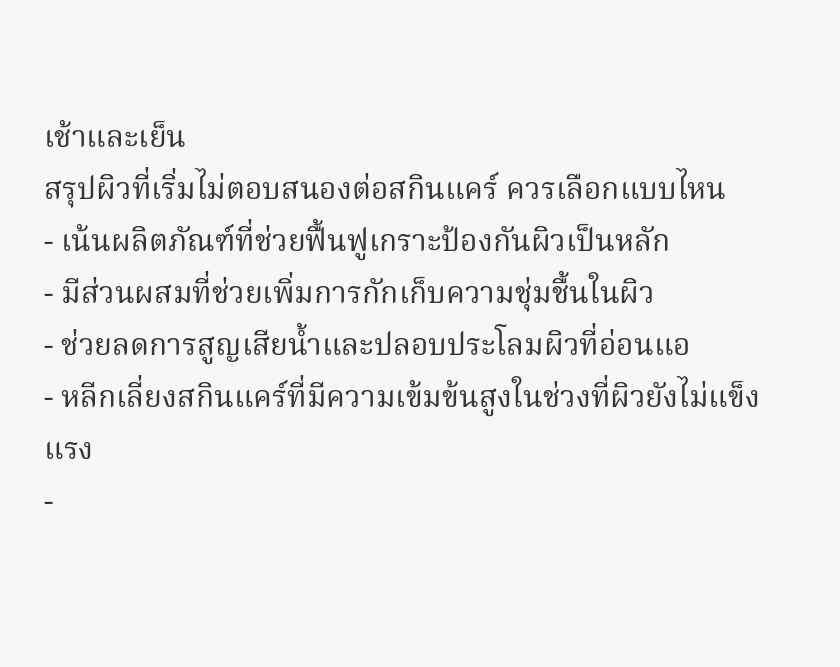เช้าและเย็น
สรุปผิวที่เริ่มไม่ตอบสนองต่อสกินแคร์ ควรเลือกแบบไหน
- เน้นผลิตภัณฑ์ที่ช่วยฟื้นฟูเกราะป้องกันผิวเป็นหลัก
- มีส่วนผสมที่ช่วยเพิ่มการกักเก็บความชุ่มชื้นในผิว
- ช่วยลดการสูญเสียน้ำและปลอบประโลมผิวที่อ่อนแอ
- หลีกเลี่ยงสกินแคร์ที่มีความเข้มข้นสูงในช่วงที่ผิวยังไม่แข็งแรง
-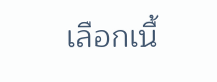เลือกเนื้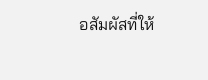อสัมผัสที่ให้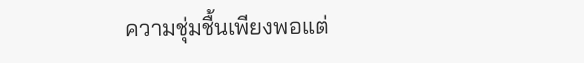ความชุ่มชื้นเพียงพอแต่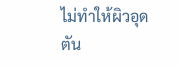ไม่ทำให้ผิวอุดตัน